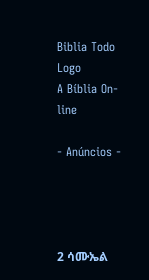Biblia Todo Logo
A Bíblia On-line

- Anúncios -




2 ሳሙኤል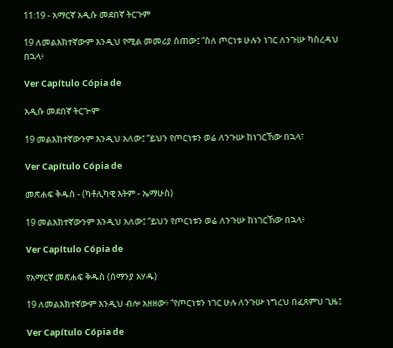11:19 - አማርኛ አዲሱ መደበኛ ትርጉም

19 ለመልእክተኛውም እንዲህ የሚል መመሪያ ሰጠው፤ “ስለ ጦርነቱ ሁሉን ነገር ለንጉሡ ካስረዳህ በኋላ፥

Ver Capítulo Cópia de

አዲሱ መደበኛ ትርጒም

19 መልእክተኛውንም እንዲህ አለው፤ “ይህን የጦርነቱን ወሬ ለንጉሡ ከነገርኸው በኋላ፣

Ver Capítulo Cópia de

መጽሐፍ ቅዱስ - (ካቶሊካዊ እትም - ኤማሁስ)

19 መልእክተኛውንም እንዲህ አለው፤ “ይህን የጦርነቱን ወሬ ለንጉሡ ከነገርኸው በኋላ፥

Ver Capítulo Cópia de

የአማርኛ መጽሐፍ ቅዱስ (ሰማንያ አሃዱ)

19 ለመልእክተኛውም እንዲህ ብሎ አዘዘው፥ “የጦርነቱን ነገር ሁሉ ለንጉሡ ነግረህ በፈጸምህ ጊዜ፤

Ver Capítulo Cópia de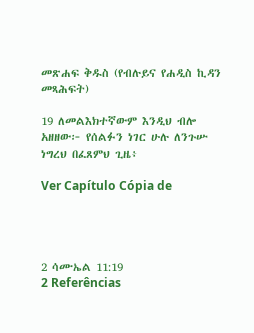መጽሐፍ ቅዱስ (የብሉይና የሐዲስ ኪዳን መጻሕፍት)

19 ለመልእክተኛውም እንዲህ ብሎ አዘዘው፦ የሰልፉን ነገር ሁሉ ለንጉሡ ነግረህ በፈጸምህ ጊዜ፥

Ver Capítulo Cópia de




2 ሳሙኤል 11:19
2 Referências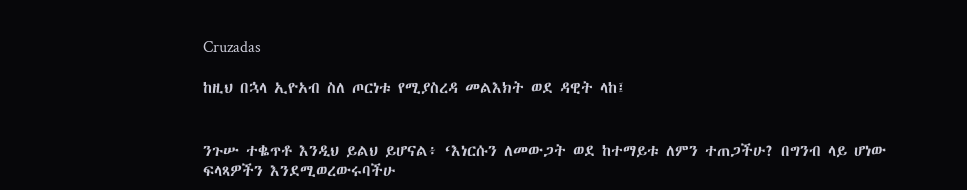Cruzadas

ከዚህ በኋላ ኢዮአብ ስለ ጦርነቱ የሚያስረዳ መልእክት ወደ ዳዊት ላከ፤


ንጉሡ ተቈጥቶ እንዲህ ይልህ ይሆናል፥ ‘እነርሱን ለመውጋት ወደ ከተማይቱ ለምን ተጠጋችሁ? በግንብ ላይ ሆነው ፍላጻዎችን እንደሚወረውሩባችሁ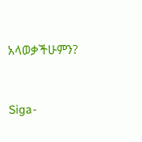አላወቃችሁምን?


Siga-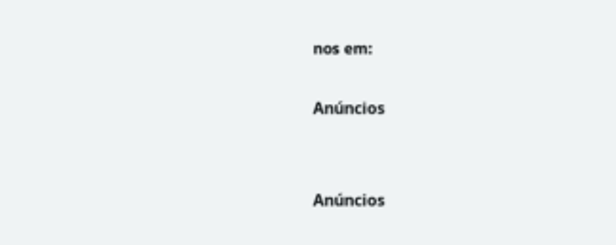nos em:

Anúncios


Anúncios